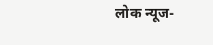लोक न्यूज-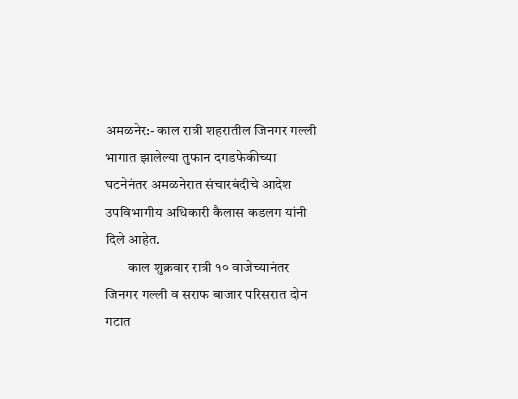अमळनेर:- काल रात्री शहरातील जिनगर गल्ली भागात झालेल्या तुफान दगडफेकीच्या घटनेनंतर अमळनेरात संचारबंदीचे आदेश
उपविभागीय अधिकारी कैलास कडलग यांनी दिले आहेत.
        काल शुक्रवार रात्री १० वाजेच्यानंतर जिनगर गल्ली व सराफ बाजार परिसरात दोन गटात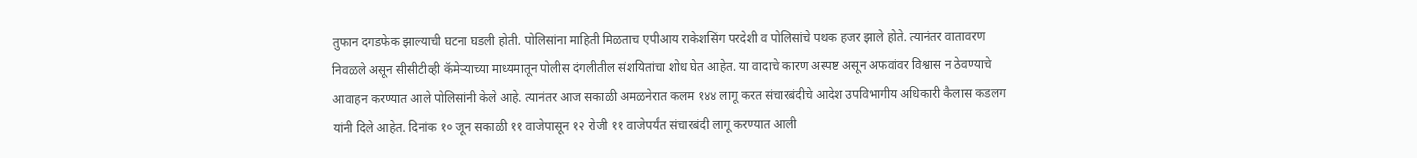तुफान दगडफेक झाल्याची घटना घडली होती. पोलिसांना माहिती मिळताच एपीआय राकेशसिंग परदेशी व पोलिसांचे पथक हजर झाले होते. त्यानंतर वातावरण निवळले असून सीसीटीव्ही कॅमेऱ्याच्या माध्यमातून पोलीस दंगलीतील संशयितांचा शोध घेत आहेत. या वादाचे कारण अस्पष्ट असून अफवांवर विश्वास न ठेवण्याचे आवाहन करण्यात आले पोलिसांनी केले आहे. त्यानंतर आज सकाळी अमळनेरात कलम १४४ लागू करत संचारबंदीचे आदेश उपविभागीय अधिकारी कैलास कडलग यांनी दिले आहेत. दिनांक १० जून सकाळी ११ वाजेपासून १२ रोजी ११ वाजेपर्यंत संचारबंदी लागू करण्यात आली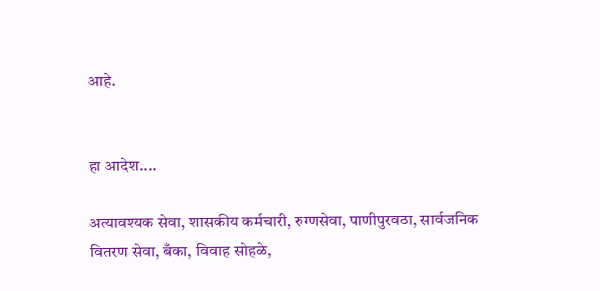आहे.


हा आदेश....

अत्यावश्यक सेवा, शासकीय कर्मचारी, रुग्णसेवा, पाणीपुरवठा, सार्वजनिक वितरण सेवा, बँका, विवाह सोहळे,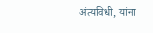अंत्यविधी, यांना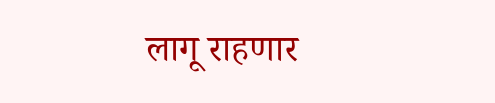लागू राहणार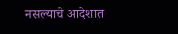नसल्याचे आदेशात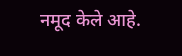नमूद केले आहे.